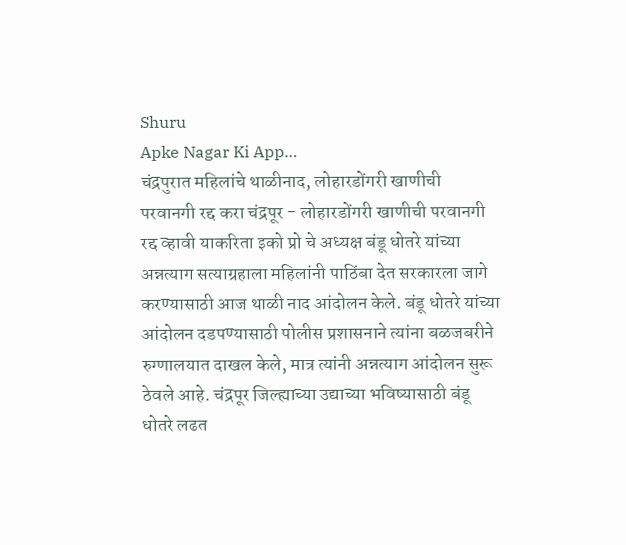Shuru
Apke Nagar Ki App…
चंद्रपुरात महिलांचे थाळीनाद, लोहारडोंगरी खाणीची परवानगी रद्द करा चंद्रपूर - लोहारडोंगरी खाणीची परवानगी रद्द व्हावी याकरिता इको प्रो चे अध्यक्ष बंडू धोतरे यांच्या अन्नत्याग सत्याग्रहाला महिलांनी पाठिंबा देत सरकारला जागे करण्यासाठी आज थाळी नाद आंदोलन केले. बंडू धोतरे यांच्या आंदोलन दडपण्यासाठी पोलीस प्रशासनाने त्यांना बळजबरीने रुग्णालयात दाखल केले, मात्र त्यांनी अन्नत्याग आंदोलन सुरू ठेवले आहे. चंद्रपूर जिल्ह्याच्या उद्याच्या भविष्यासाठी बंडू धोतरे लढत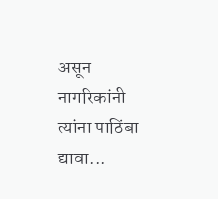असून नागरिकांनी त्यांना पाठिंबा द्यावा...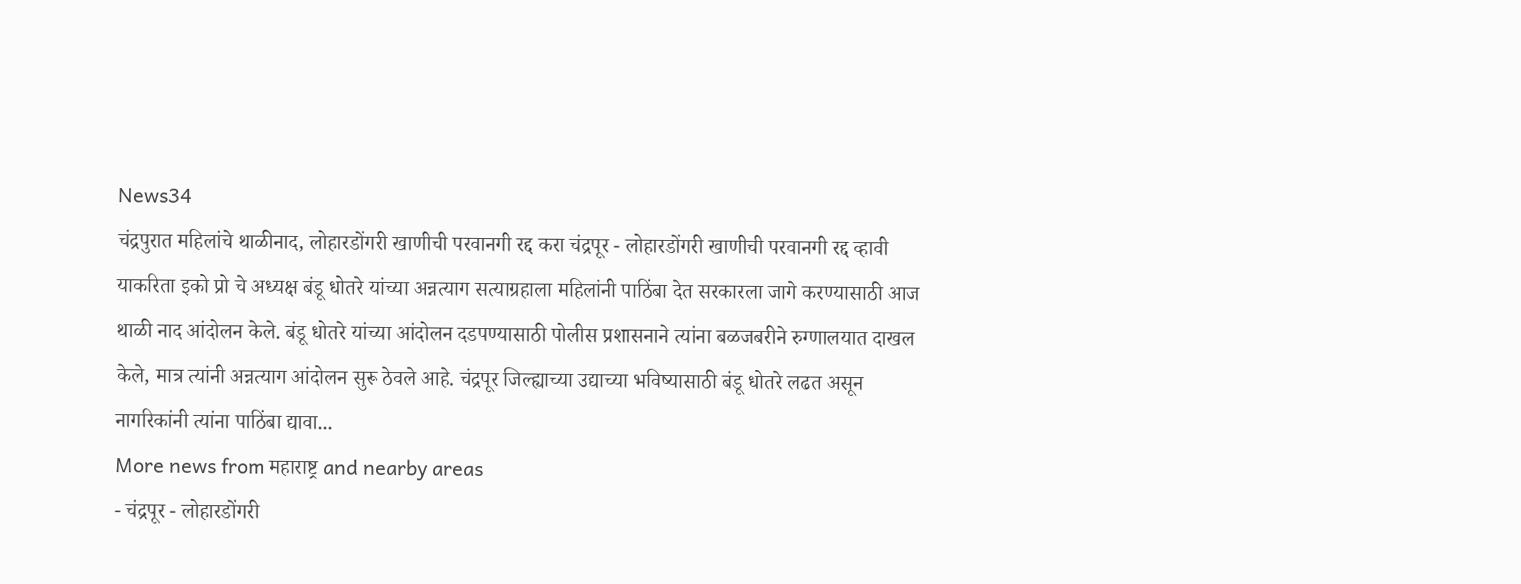News34
चंद्रपुरात महिलांचे थाळीनाद, लोहारडोंगरी खाणीची परवानगी रद्द करा चंद्रपूर - लोहारडोंगरी खाणीची परवानगी रद्द व्हावी याकरिता इको प्रो चे अध्यक्ष बंडू धोतरे यांच्या अन्नत्याग सत्याग्रहाला महिलांनी पाठिंबा देत सरकारला जागे करण्यासाठी आज थाळी नाद आंदोलन केले. बंडू धोतरे यांच्या आंदोलन दडपण्यासाठी पोलीस प्रशासनाने त्यांना बळजबरीने रुग्णालयात दाखल केले, मात्र त्यांनी अन्नत्याग आंदोलन सुरू ठेवले आहे. चंद्रपूर जिल्ह्याच्या उद्याच्या भविष्यासाठी बंडू धोतरे लढत असून नागरिकांनी त्यांना पाठिंबा द्यावा...
More news from महाराष्ट्र and nearby areas
- चंद्रपूर - लोहारडोंगरी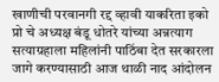खाणीची परवानगी रद्द व्हावी याकरिता इको प्रो चे अध्यक्ष बंडू धोतरे यांच्या अन्नत्याग सत्याग्रहाला महिलांनी पाठिंबा देत सरकारला जागे करण्यासाठी आज थाळी नाद आंदोलन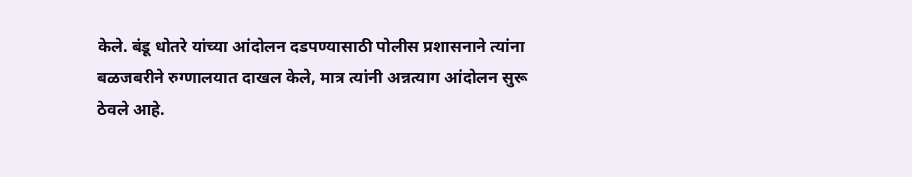केले. बंडू धोतरे यांच्या आंदोलन दडपण्यासाठी पोलीस प्रशासनाने त्यांना बळजबरीने रुग्णालयात दाखल केले, मात्र त्यांनी अन्नत्याग आंदोलन सुरू ठेवले आहे.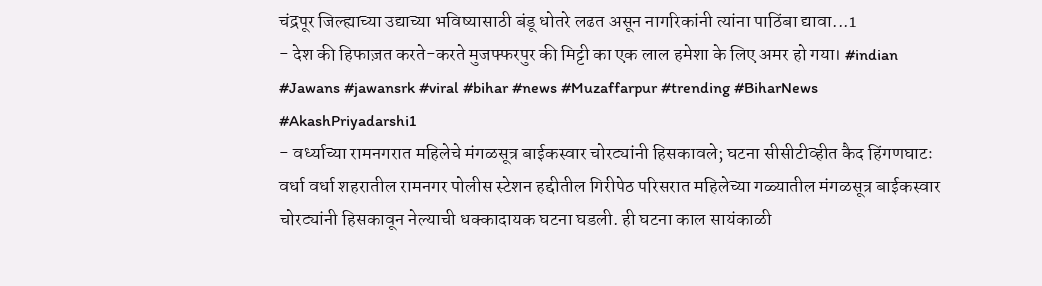चंद्रपूर जिल्ह्याच्या उद्याच्या भविष्यासाठी बंडू धोतरे लढत असून नागरिकांनी त्यांना पाठिंबा द्यावा...1
- देश की हिफाज़त करते-करते मुजफ्फरपुर की मिट्टी का एक लाल हमेशा के लिए अमर हो गया। #indian #Jawans #jawansrk #viral #bihar #news #Muzaffarpur #trending #BiharNews #AkashPriyadarshi1
- वर्ध्याच्या रामनगरात महिलेचे मंगळसूत्र बाईकस्वार चोरट्यांनी हिसकावले; घटना सीसीटीव्हीत कैद हिंगणघाटः वर्धा वर्धा शहरातील रामनगर पोलीस स्टेशन हद्दीतील गिरीपेठ परिसरात महिलेच्या गळ्यातील मंगळसूत्र बाईकस्वार चोरट्यांनी हिसकावून नेल्याची धक्कादायक घटना घडली. ही घटना काल सायंकाळी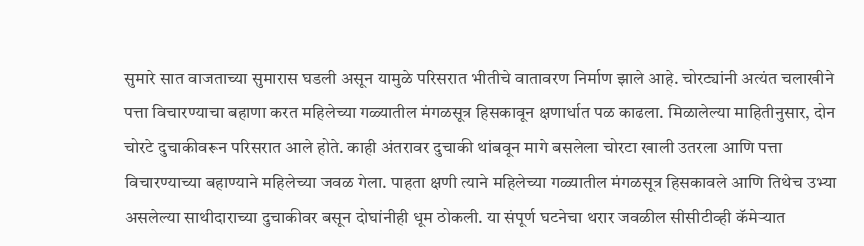सुमारे सात वाजताच्या सुमारास घडली असून यामुळे परिसरात भीतीचे वातावरण निर्माण झाले आहे. चोरट्यांनी अत्यंत चलाखीने पत्ता विचारण्याचा बहाणा करत महिलेच्या गळ्यातील मंगळसूत्र हिसकावून क्षणार्धात पळ काढला. मिळालेल्या माहितीनुसार, दोन चोरटे दुचाकीवरून परिसरात आले होते. काही अंतरावर दुचाकी थांबवून मागे बसलेला चोरटा खाली उतरला आणि पत्ता विचारण्याच्या बहाण्याने महिलेच्या जवळ गेला. पाहता क्षणी त्याने महिलेच्या गळ्यातील मंगळसूत्र हिसकावले आणि तिथेच उभ्या असलेल्या साथीदाराच्या दुचाकीवर बसून दोघांनीही धूम ठोकली. या संपूर्ण घटनेचा थरार जवळील सीसीटीव्ही कॅमेऱ्यात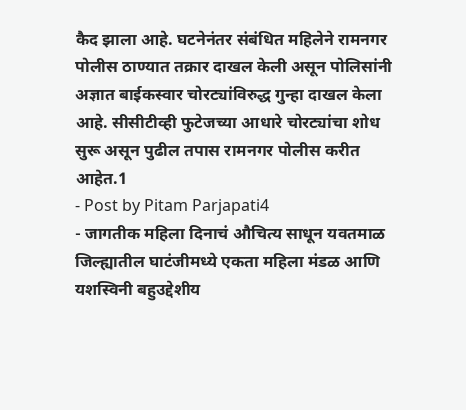कैद झाला आहे. घटनेनंतर संबंधित महिलेने रामनगर पोलीस ठाण्यात तक्रार दाखल केली असून पोलिसांनी अज्ञात बाईकस्वार चोरट्यांविरुद्ध गुन्हा दाखल केला आहे. सीसीटीव्ही फुटेजच्या आधारे चोरट्यांचा शोध सुरू असून पुढील तपास रामनगर पोलीस करीत आहेत.1
- Post by Pitam Parjapati4
- जागतीक महिला दिनाचं औचित्य साधून यवतमाळ जिल्ह्यातील घाटंजीमध्ये एकता महिला मंडळ आणि यशस्विनी बहुउद्देशीय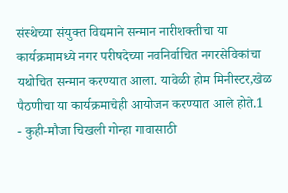संस्थेच्या संयुक्त विद्यमाने सन्मान नारीशक्तीचा या कार्यक्रमामध्ये नगर परीषदेच्या नवनिर्वाचित नगरसेविकांचा यथोचित सन्मान करण्यात आला. यावेळी होम मिनीस्टर,खेळ पैठणीचा या कार्यक्रमाचेही आयोजन करण्यात आले होते.1
- कुही-मौजा चिखली गोन्हा गावासाठी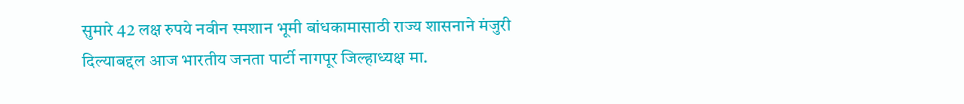सुमारे 42 लक्ष रुपये नवीन स्मशान भूमी बांधकामासाठी राज्य शासनाने मंजुरी दिल्याबद्दल आज भारतीय जनता पार्टी नागपूर जिल्हाध्यक्ष मा.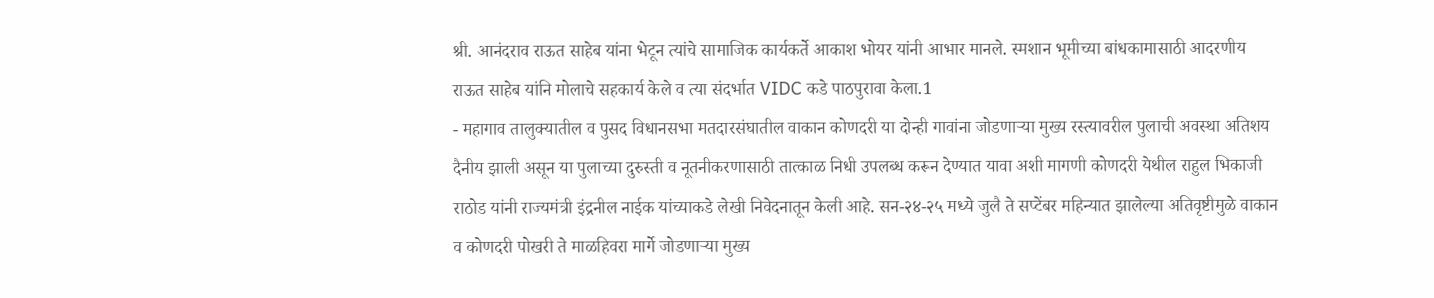श्री. आनंदराव राऊत साहेब यांना भेटून त्यांचे सामाजिक कार्यकर्ते आकाश भोयर यांनी आभार मानले. स्मशान भूमीच्या बांधकामासाठी आदरणीय राऊत साहेब यांनि मोलाचे सहकार्य केले व त्या संदर्भात VIDC कडे पाठपुरावा केला.1
- महागाव तालुक्यातील व पुसद विधानसभा मतदारसंघातील वाकान कोणदरी या दोन्ही गावांना जोडणाऱ्या मुख्य रस्त्यावरील पुलाची अवस्था अतिशय दैनीय झाली असून या पुलाच्या दुरुस्ती व नूतनीकरणासाठी तात्काळ निधी उपलब्ध करून देण्यात यावा अशी मागणी कोणदरी येथील राहुल भिकाजी राठोड यांनी राज्यमंत्री इंद्रनील नाईक यांच्याकडे लेखी निवेदनातून केली आहे. सन-२४-२५ मध्ये जुलै ते सप्टेंबर महिन्यात झालेल्या अतिवृष्टीमुळे वाकान व कोणदरी पोखरी ते माळहिवरा मार्गे जोडणाऱ्या मुख्य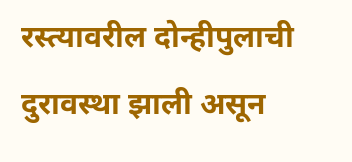रस्त्यावरील दोन्हीपुलाची दुरावस्था झाली असून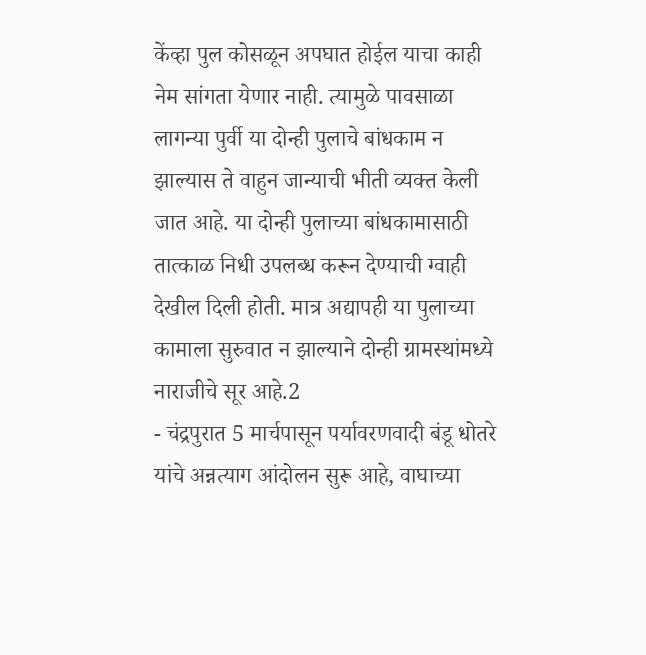केंव्हा पुल कोसळून अपघात होईल याचा काही नेम सांगता येणार नाही. त्यामुळे पावसाळा लागन्या पुर्वी या दोन्ही पुलाचे बांधकाम न झाल्यास ते वाहुन जान्याची भीती व्यक्त केली जात आहे. या दोन्ही पुलाच्या बांधकामासाठी तात्काळ निधी उपलब्ध करून देण्याची ग्वाही देखील दिली होती. मात्र अद्यापही या पुलाच्या कामाला सुरुवात न झाल्याने दोन्ही ग्रामस्थांमध्ये नाराजीचे सूर आहे.2
- चंद्रपुरात 5 मार्चपासून पर्यावरणवादी बंडू धोतरे यांचे अन्नत्याग आंदोलन सुरू आहे, वाघाच्या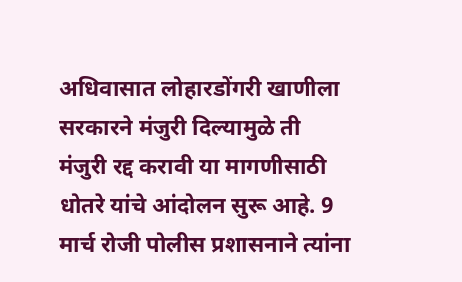अधिवासात लोहारडोंगरी खाणीला सरकारने मंजुरी दिल्यामुळे ती मंजुरी रद्द करावी या मागणीसाठी धोतरे यांचे आंदोलन सुरू आहे. 9 मार्च रोजी पोलीस प्रशासनाने त्यांना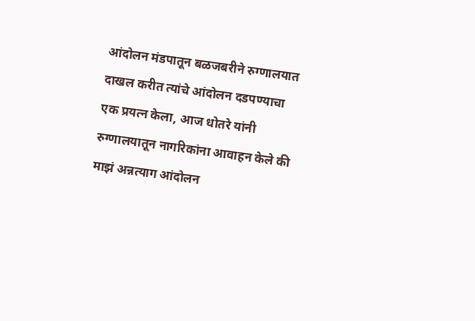आंदोलन मंडपातून बळजबरीने रुग्णालयात दाखल करीत त्यांचे आंदोलन दडपण्याचा एक प्रयत्न केला, आज धोतरे यांनी रुग्णालयातून नागरिकांना आवाहन केले की माझं अन्नत्याग आंदोलन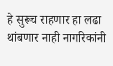हे सुरूच राहणार हा लढा थांबणार नाही नागरिकांनी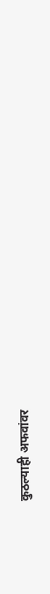कुठल्याही अफवांवर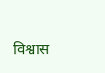विश्वास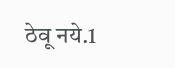ठेवू नये.1